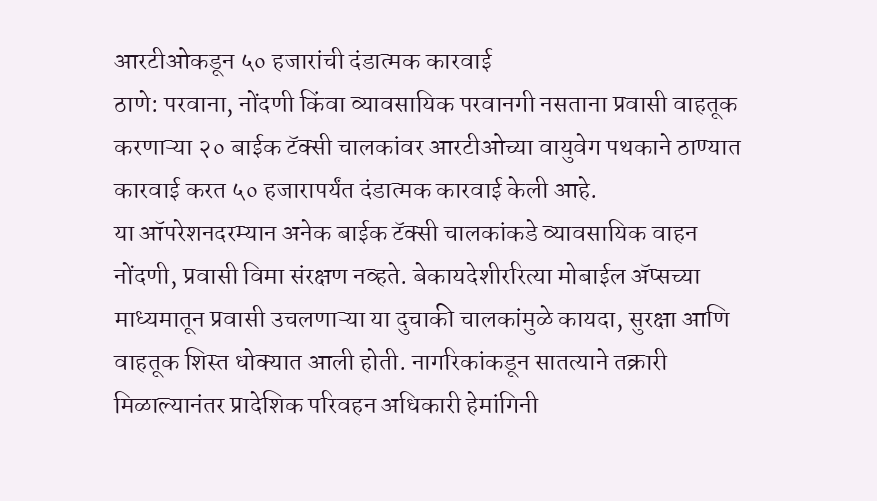आरटीओकडून ५० हजारांची दंडात्मक कारवाई
ठाणे: परवाना, नोंदणी किंवा व्यावसायिक परवानगी नसताना प्रवासी वाहतूक करणाऱ्या २० बाईक टॅक्सी चालकांवर आरटीओच्या वायुवेग पथकाने ठाण्यात कारवाई करत ५० हजारापर्यंत दंडात्मक कारवाई केली आहे.
या ऑपरेशनदरम्यान अनेक बाईक टॅक्सी चालकांकडे व्यावसायिक वाहन नोंदणी, प्रवासी विमा संरक्षण नव्हते. बेकायदेशीररित्या मोबाईल ॲप्सच्या माध्यमातून प्रवासी उचलणाऱ्या या दुचाकी चालकांमुळे कायदा, सुरक्षा आणि वाहतूक शिस्त धोक्यात आली होती. नागरिकांकडून सातत्याने तक्रारी मिळाल्यानंतर प्रादेशिक परिवहन अधिकारी हेमांगिनी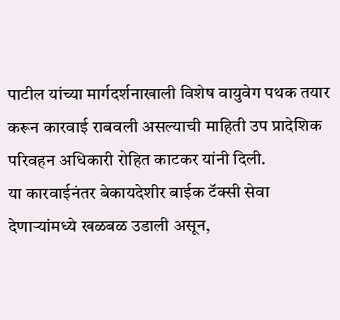पाटील यांच्या मार्गदर्शनाखाली विशेष वायुवेग पथक तयार करून कारवाई राबवली असल्याची माहिती उप प्रादेशिक परिवहन अधिकारी रोहित काटकर यांनी दिली.
या कारवाईनंतर बेकायदेशीर बाईक टॅक्सी सेवा देणाऱ्यांमध्ये खळबळ उडाली असून,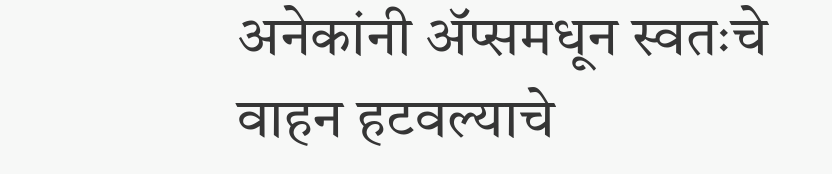अनेकांनी ॲप्समधून स्वतःचे वाहन हटवल्याचे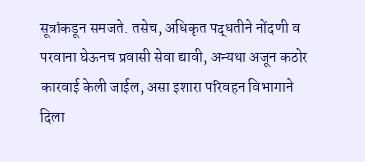सूत्रांकडून समजते. तसेच, अधिकृत पद्धतीने नोंदणी व परवाना घेऊनच प्रवासी सेवा द्यावी, अन्यथा अजून कठोर कारवाई केली जाईल, असा इशारा परिवहन विभागाने दिला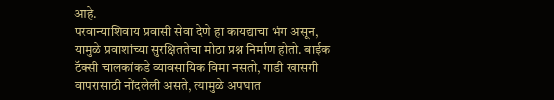आहे.
परवान्याशिवाय प्रवासी सेवा देणे हा कायद्याचा भंग असून, यामुळे प्रवाशांच्या सुरक्षिततेचा मोठा प्रश्न निर्माण होतो. बाईक टॅक्सी चालकांकडे व्यावसायिक विमा नसतो, गाडी खासगी वापरासाठी नोंदलेली असते, त्यामुळे अपघात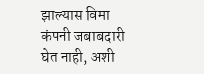झाल्यास विमा कंपनी जबाबदारी घेत नाही, अशी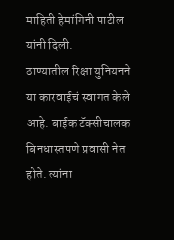माहिती हेमांगिनी पाटील यांनी दिली.
ठाण्यातील रिक्षा युनियनने या कारवाईचं स्वागत केले आहे. बाईक टॅक्सीचालक बिनधास्तपणे प्रवासी नेत होते. त्यांना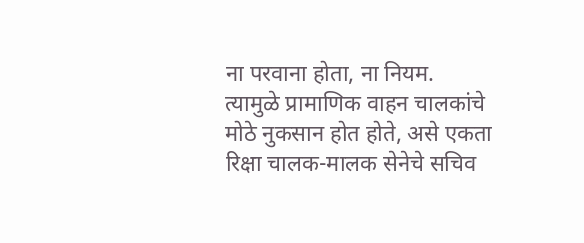ना परवाना होता, ना नियम. त्यामुळे प्रामाणिक वाहन चालकांचे मोठे नुकसान होत होते, असे एकता रिक्षा चालक-मालक सेनेचे सचिव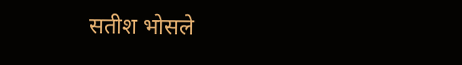सतीश भोसले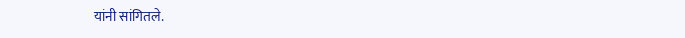यांनी सांगितले.